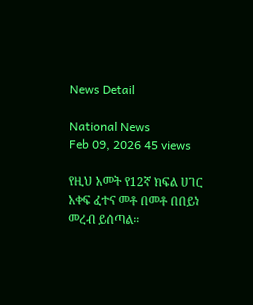News Detail

National News
Feb 09, 2026 45 views

የዚህ አመት የ12ኛ ክፍል ሀገር አቀፍ ፈተና መቶ በመቶ በበይነ መረብ ይሰጣል።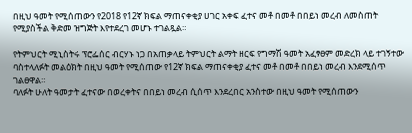በዚህ ዓመት የሚሰጠውን የ2018 የ12ኛ ክፍል ማጠናቀቂያ ሀገር አቀፍ ፈተና መቶ በመቶ በበይነ መረብ ለመስጠት የሚያስችል ቅድመ ዝግጅት እየተደረገ መሆኑ ተገልጿል።

የትምህርት ሚኒስትሩ ፕሮፌሰር ብርሃኑ ነጋ በአጠቃላይ ትምህርት ልማት ዘርፍ የግማሽ ዓመት አፈፃፀም መድረክ ላይ ተገኝተው ባስተላለፉት መልዕክት በዚህ ዓመት የሚሰጠው የ12ኛ ክፍል ማጠናቀቂያ ፈተና መቶ በመቶ በበይነ መረብ እንደሚሰጥ ገልፀዋል።
ባለፉት ሁለት ዓመታት ፈተናው በወረቀትና በበይነ መረብ ሲሰጥ እንደረበር አንስተው በዚህ ዓመት የሚሰጠውን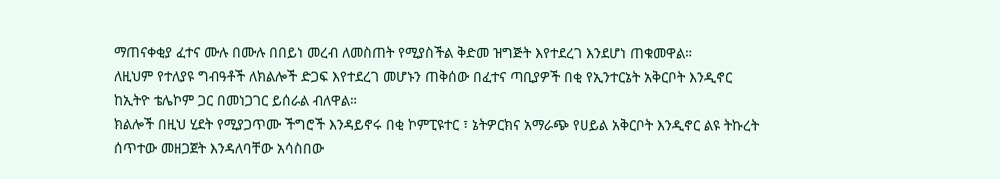ማጠናቀቂያ ፈተና ሙሉ በሙሉ በበይነ መረብ ለመስጠት የሚያስችል ቅድመ ዝግጅት እየተደረገ እንደሆነ ጠቁመዋል።
ለዚህም የተለያዩ ግብዓቶች ለክልሎች ድጋፍ እየተደረገ መሆኑን ጠቅሰው በፈተና ጣቢያዎች በቂ የኢንተርኔት አቅርቦት እንዲኖር ከኢትዮ ቴሌኮም ጋር በመነጋገር ይሰራል ብለዋል።
ክልሎች በዚህ ሂደት የሚያጋጥሙ ችግሮች እንዳይኖሩ በቂ ኮምፒዩተር ፣ ኔትዎርክና አማራጭ የሀይል አቅርቦት እንዲኖር ልዩ ትኩረት ሰጥተው መዘጋጀት እንዳለባቸው አሳስበው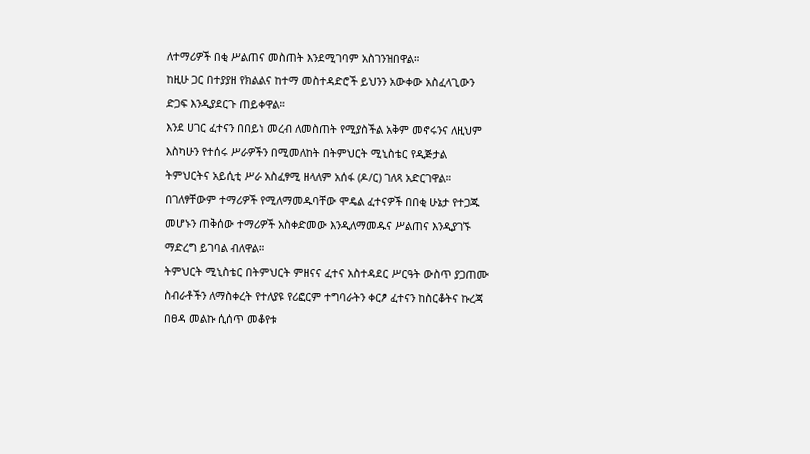ለተማሪዎች በቂ ሥልጠና መስጠት እንደሚገባም አስገንዝበዋል።
ከዚሁ ጋር በተያያዘ የክልልና ከተማ መስተዳድሮች ይህንን አውቀው አስፈላጊውን ድጋፍ እንዲያደርጉ ጠይቀዋል።
እንደ ሀገር ፈተናን በበይነ መረብ ለመስጠት የሚያስችል አቅም መኖሩንና ለዚህም እስካሁን የተሰሩ ሥራዎችን በሚመለከት በትምህርት ሚኒስቴር የዲጅታል ትምህርትና አይሲቲ ሥራ አስፈፃሚ ዘላለም አሰፋ (ዶ/ር) ገለጻ አድርገዋል።
በገለፃቸውም ተማሪዎች የሚለማመዱባቸው ሞዴል ፈተናዎች በበቂ ሁኔታ የተጋጁ መሆኑን ጠቅሰው ተማሪዎች አስቀድመው እንዲለማመዱና ሥልጠና እንዲያገኙ ማድረግ ይገባል ብለዋል።
ትምህርት ሚኒስቴር በትምህርት ምዘናና ፈተና አስተዳደር ሥርዓት ውስጥ ያጋጠሙ ስብራቶችን ለማስቀረት የተለያዩ የሪፎርም ተግባራትን ቀርፆ ፈተናን ከስርቆትና ኩረጃ በፀዳ መልኩ ሲሰጥ መቆየቱ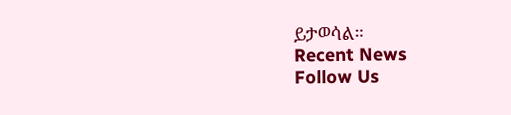ይታወሳል።
Recent News
Follow Us